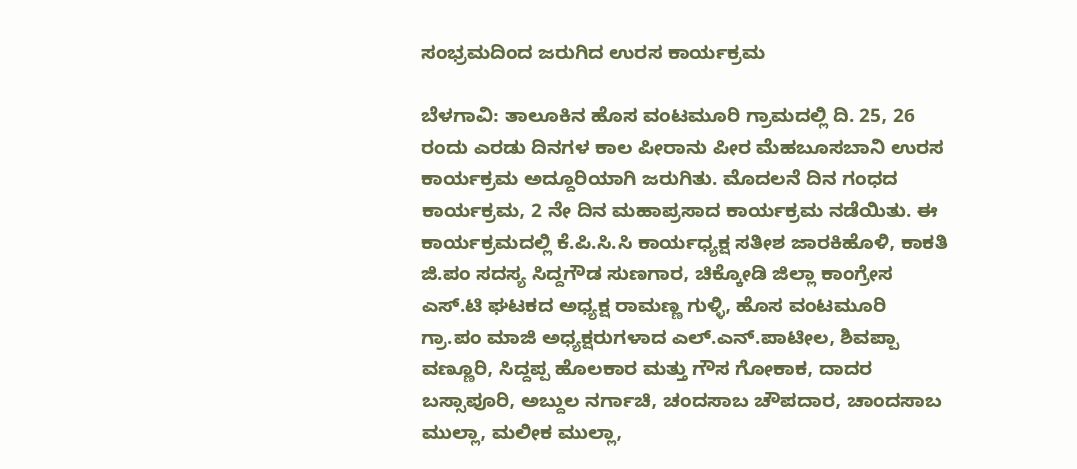ಸಂಭ್ರಮದಿಂದ ಜರುಗಿದ ಉರಸ ಕಾರ್ಯಕ್ರಮ

ಬೆಳಗಾವಿ: ತಾಲೂಕಿನ ಹೊಸ ವಂಟಮೂರಿ ಗ್ರಾಮದಲ್ಲಿ ದಿ. 25, 26 ರಂದು ಎರಡು ದಿನಗಳ ಕಾಲ ಪೀರಾನು ಪೀರ ಮೆಹಬೂಸಬಾನಿ ಉರಸ ಕಾರ್ಯಕ್ರಮ ಅದ್ದೂರಿಯಾಗಿ ಜರುಗಿತು. ಮೊದಲನೆ ದಿನ ಗಂಧದ ಕಾರ್ಯಕ್ರಮ, 2 ನೇ ದಿನ ಮಹಾಪ್ರಸಾದ ಕಾರ್ಯಕ್ರಮ ನಡೆಯಿತು. ಈ ಕಾರ್ಯಕ್ರಮದಲ್ಲಿ ಕೆ.ಪಿ.ಸಿ.ಸಿ ಕಾರ್ಯಧ್ಯಕ್ಷ ಸತೀಶ ಜಾರಕಿಹೊಳಿ, ಕಾಕತಿ ಜಿ.ಪಂ ಸದಸ್ಯ ಸಿದ್ದಗೌಡ ಸುಣಗಾರ, ಚಿಕ್ಕೋಡಿ ಜಿಲ್ಲಾ ಕಾಂಗ್ರೇಸ ಎಸ್.ಟಿ ಘಟಕದ ಅಧ್ಯಕ್ಷ ರಾಮಣ್ಣ ಗುಳ್ಳಿ, ಹೊಸ ವಂಟಮೂರಿ ಗ್ರಾ.ಪಂ ಮಾಜಿ ಅಧ್ಯಕ್ಷರುಗಳಾದ ಎಲ್.ಎನ್.ಪಾಟೀಲ, ಶಿವಪ್ಪಾ ವಣ್ಣೂರಿ, ಸಿದ್ದಪ್ಪ ಹೊಲಕಾರ ಮತ್ತು ಗೌಸ ಗೋಕಾಕ, ದಾದರ ಬಸ್ಸಾಪೂರಿ, ಅಬ್ದುಲ ನರ್ಗಾಚಿ, ಚಂದಸಾಬ ಚೌಪದಾರ, ಚಾಂದಸಾಬ ಮುಲ್ಲಾ, ಮಲೀಕ ಮುಲ್ಲಾ,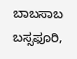ಬಾಬಸಾಬ ಬಸ್ಸಫೂರಿ,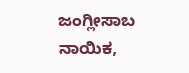ಜಂಗ್ಲೀಸಾಬ ನಾಯಿಕ,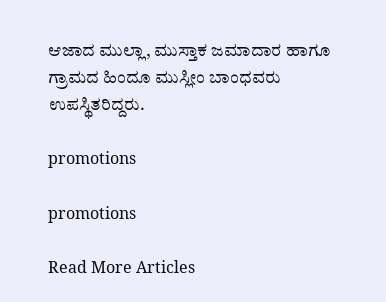ಆಜಾದ ಮುಲ್ಲಾ, ಮುಸ್ತಾಕ ಜಮಾದಾರ ಹಾಗೂ ಗ್ರಾಮದ ಹಿಂದೂ ಮುಸ್ಲೀಂ ಬಾಂಧವರು ಉಪಸ್ಥಿತರಿದ್ದರು.

promotions

promotions

Read More Articles